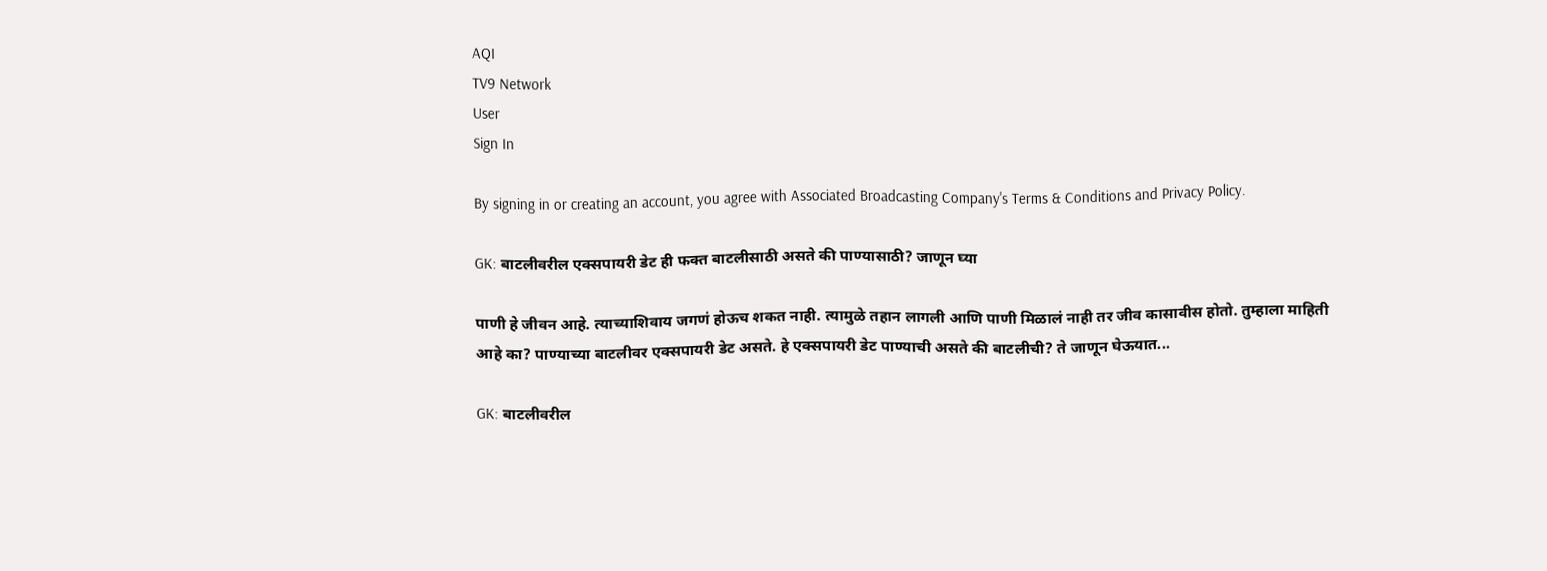AQI
TV9 Network
User
Sign In

By signing in or creating an account, you agree with Associated Broadcasting Company's Terms & Conditions and Privacy Policy.

GK: बाटलीवरील एक्सपायरी डेट ही फक्त बाटलीसाठी असते की पाण्यासाठी? जाणून घ्या

पाणी हे जीवन आहे. त्याच्याशिवाय जगणं होऊच शकत नाही. त्यामुळे तहान लागली आणि पाणी मिळालं नाही तर जीव कासावीस होतो. तुम्हाला माहिती आहे का? पाण्याच्या बाटलीवर एक्सपायरी डेट असते. हे एक्सपायरी डेट पाण्याची असते की बाटलीची? ते जाणून घेऊयात...

GK: बाटलीवरील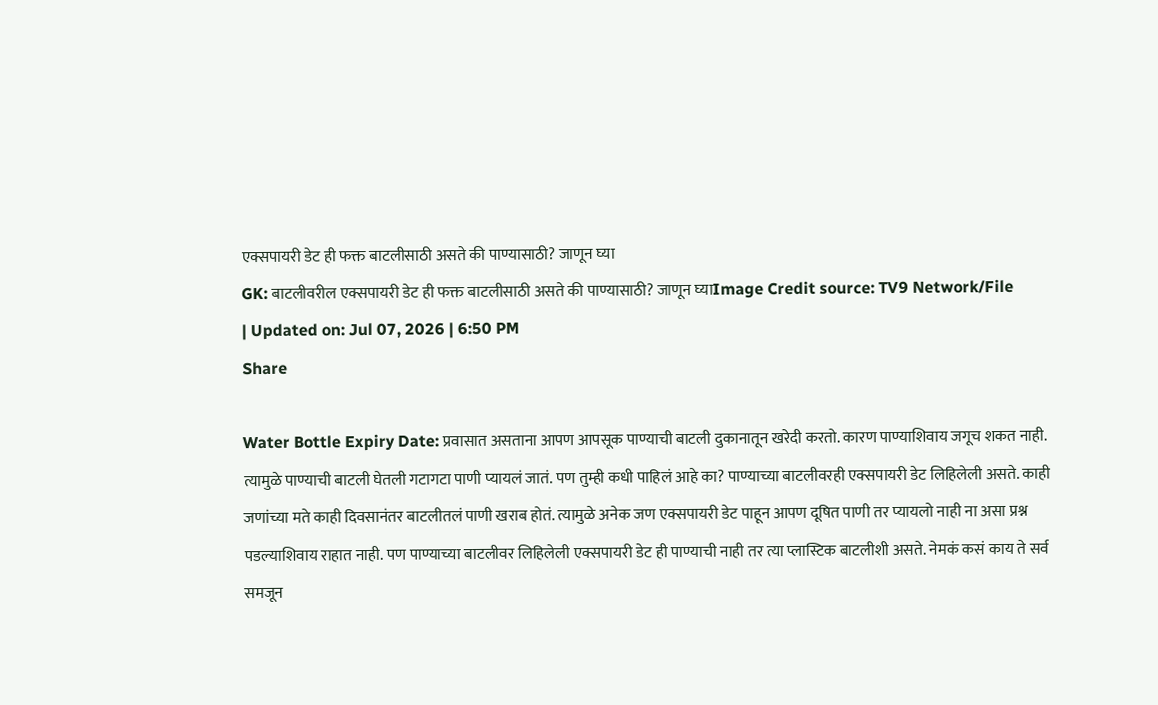एक्सपायरी डेट ही फक्त बाटलीसाठी असते की पाण्यासाठी? जाणून घ्या
GK: बाटलीवरील एक्सपायरी डेट ही फक्त बाटलीसाठी असते की पाण्यासाठी? जाणून घ्याImage Credit source: TV9 Network/File
| Updated on: Jul 07, 2026 | 6:50 PM
Share

Water Bottle Expiry Date: प्रवासात असताना आपण आपसूक पाण्याची बाटली दुकानातून खरेदी करतो. कारण पाण्याशिवाय जगूच शकत नाही. त्यामुळे पाण्याची बाटली घेतली गटागटा पाणी प्यायलं जातं. पण तुम्ही कधी पाहिलं आहे का? पाण्याच्या बाटलीवरही एक्सपायरी डेट लिहिलेली असते. काही जणांच्या मते काही दिवसानंतर बाटलीतलं पाणी खराब होतं. त्यामुळे अनेक जण एक्सपायरी डेट पाहून आपण दूषित पाणी तर प्यायलो नाही ना असा प्रश्न पडल्याशिवाय राहात नाही. पण पाण्याच्या बाटलीवर लिहिलेली एक्सपायरी डेट ही पाण्याची नाही तर त्या प्लास्टिक बाटलीशी असते. नेमकं कसं काय ते सर्व समजून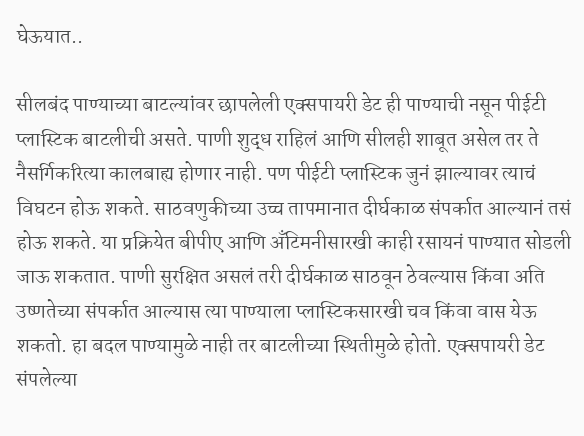घेऊयात..

सीलबंद पाण्याच्या बाटल्यांवर छापलेली एक्सपायरी डेट ही पाण्याची नसून पीईटी प्लास्टिक बाटलीची असते. पाणी शुद्ध राहिलं आणि सीलही शाबूत असेल तर ते नैसर्गिकरित्या कालबाह्य होणार नाही. पण पीईटी प्लास्टिक जुनं झाल्यावर त्याचं विघटन होऊ शकते. साठवणुकीच्या उच्च तापमानात दीर्घकाळ संपर्कात आल्यानं तसं होऊ शकते. या प्रक्रियेत बीपीए आणि अँटिमनीसारखी काही रसायनं पाण्यात सोडली जाऊ शकतात. पाणी सुरक्षित असलं तरी दीर्घकाळ साठवून ठेवल्यास किंवा अति उष्णतेच्या संपर्कात आल्यास त्या पाण्याला प्लास्टिकसारखी चव किंवा वास येऊ शकतो. हा बदल पाण्यामुळे नाही तर बाटलीच्या स्थितीमुळे होतो. एक्सपायरी डेट संपलेल्या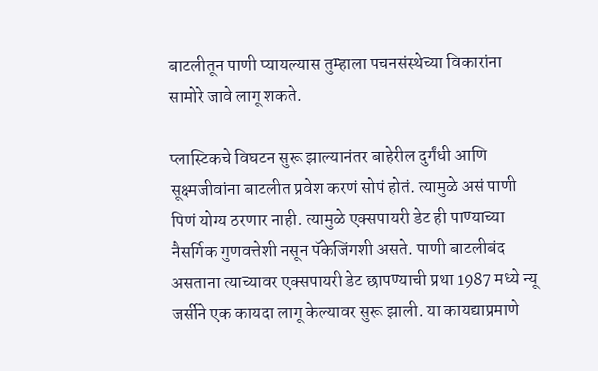बाटलीतून पाणी प्यायल्यास तुम्हाला पचनसंस्थेच्या विकारांना सामोरे जावे लागू शकते.

प्लास्टिकचे विघटन सुरू झाल्यानंतर बाहेरील दुर्गंधी आणि सूक्ष्मजीवांना बाटलीत प्रवेश करणं सोपं होतं. त्यामुळे असं पाणी पिणं योग्य ठरणार नाही. त्यामुळे एक्सपायरी डेट ही पाण्याच्या नैसर्गिक गुणवत्तेशी नसून पॅकेजिंगशी असते. पाणी बाटलीबंद असताना त्याच्यावर एक्सपायरी डेट छापण्याची प्रथा 1987 मध्ये न्यू जर्सीने एक कायदा लागू केल्यावर सुरू झाली. या कायद्याप्रमाणे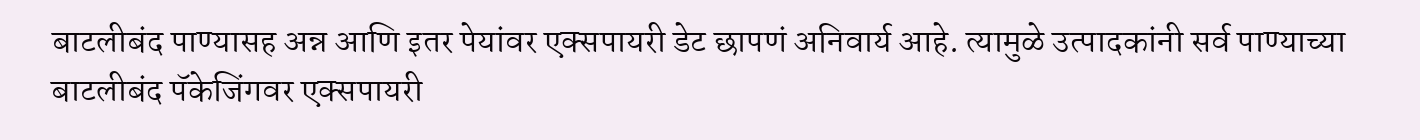बाटलीबंद पाण्यासह अन्न आणि इतर पेयांवर एक्सपायरी डेट छापणं अनिवार्य आहे. त्यामुळे उत्पादकांनी सर्व पाण्याच्या बाटलीबंद पॅकेजिंगवर एक्सपायरी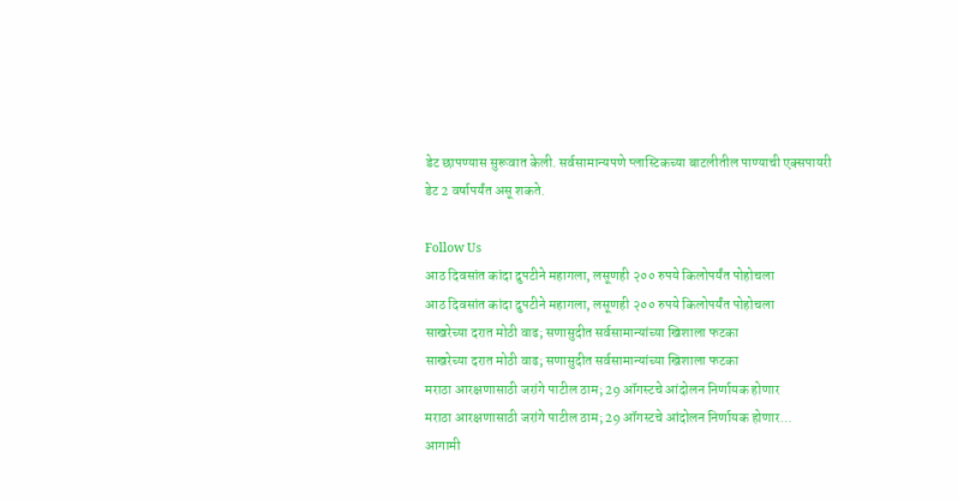डेट छापण्यास सुरूवात केली. सर्वसामान्यपणे प्लास्टिकच्या बाटलीतील पाण्याची एक्सपायरी डेट 2 वर्षापर्यंत असू शकते.

Follow Us
आठ दिवसांत कांदा दुपटीने महागला, लसूणही २०० रुपये किलोपर्यंत पोहोचला
आठ दिवसांत कांदा दुपटीने महागला, लसूणही २०० रुपये किलोपर्यंत पोहोचला
साखरेच्या दरात मोठी वाढ; सणासुदीत सर्वसामान्यांच्या खिशाला फटका
साखरेच्या दरात मोठी वाढ; सणासुदीत सर्वसामान्यांच्या खिशाला फटका
मराठा आरक्षणासाठी जरांगे पाटील ठाम; 29 ऑगस्टचे आंदोलन निर्णायक होणार
मराठा आरक्षणासाठी जरांगे पाटील ठाम; 29 ऑगस्टचे आंदोलन निर्णायक होणार...
आगामी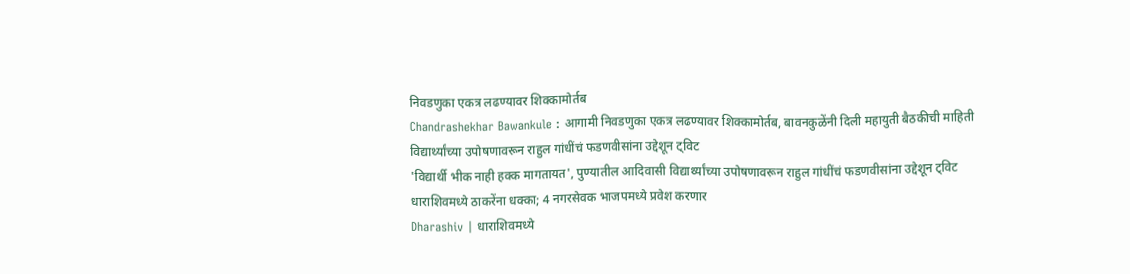निवडणुका एकत्र लढण्यावर शिक्कामोर्तब
Chandrashekhar Bawankule : आगामी निवडणुका एकत्र लढण्यावर शिक्कामोर्तब, बावनकुळेंनी दिली महायुती बैठकीची माहिती
विद्यार्थ्यांच्या उपोषणावरून राहुल गांधींचं फडणवीसांना उद्देशून ट्विट
'विद्यार्थी भीक नाही हक्क मागतायत', पुण्यातील आदिवासी विद्यार्थ्यांच्या उपोषणावरून राहुल गांधींचं फडणवीसांना उद्देशून ट्विट
धाराशिवमध्ये ठाकरेंना धक्का; 4 नगरसेवक भाजपमध्ये प्रवेश करणार
Dharashiv | धाराशिवमध्ये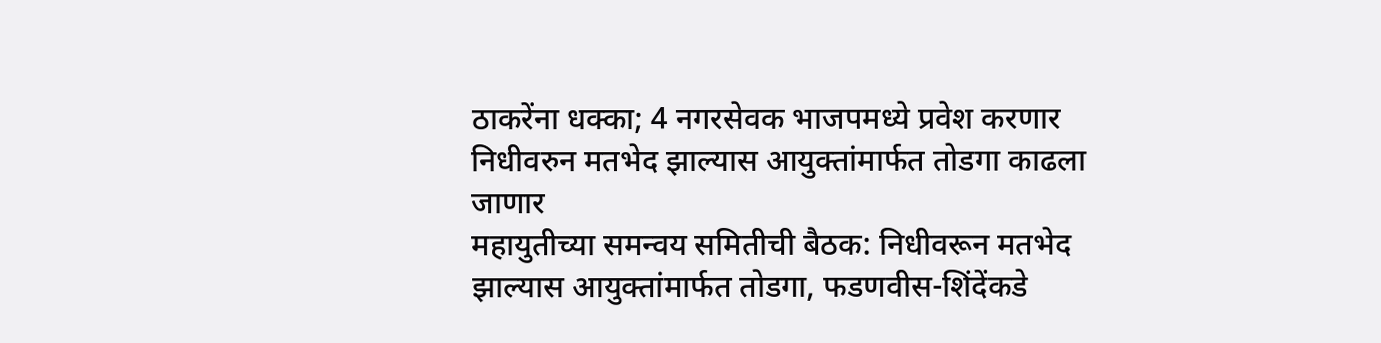ठाकरेंना धक्का; 4 नगरसेवक भाजपमध्ये प्रवेश करणार
निधीवरुन मतभेद झाल्यास आयुक्तांमार्फत तोडगा काढला जाणार
महायुतीच्या समन्वय समितीची बैठक: निधीवरून मतभेद झाल्यास आयुक्तांमार्फत तोडगा, फडणवीस-शिंदेंकडे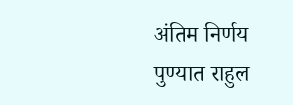अंतिम निर्णय
पुण्यात राहुल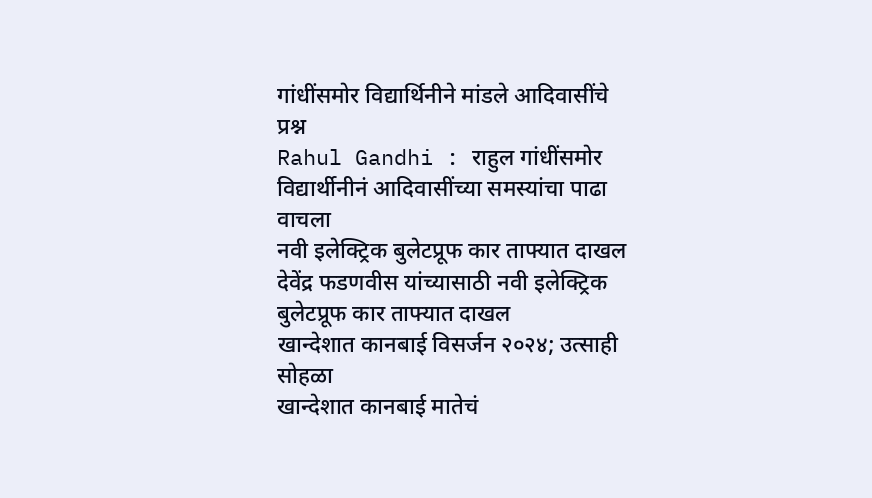गांधींसमोर विद्यार्थिनीने मांडले आदिवासींचे प्रश्न
Rahul Gandhi : राहुल गांधींसमोर विद्यार्थीनीनं आदिवासींच्या समस्यांचा पाढा वाचला
नवी इलेक्ट्रिक बुलेटप्रूफ कार ताफ्यात दाखल
देवेंद्र फडणवीस यांच्यासाठी नवी इलेक्ट्रिक बुलेटप्रूफ कार ताफ्यात दाखल
खान्देशात कानबाई विसर्जन २०२४; उत्साही सोहळा
खान्देशात कानबाई मातेचं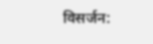विसर्जन: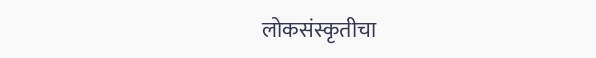लोकसंस्कृतीचा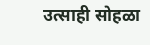उत्साही सोहळा